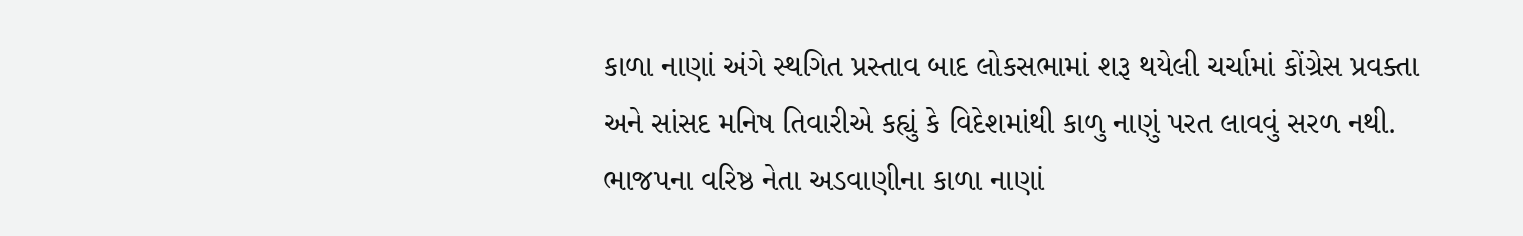કાળા નાણાં અંગે સ્થગિત પ્રસ્તાવ બાદ લોકસભામાં શરૂ થયેલી ચર્ચામાં કોંગ્રેસ પ્રવક્તા અને સાંસદ મનિષ તિવારીએ કહ્યું કે વિદેશમાંથી કાળુ નાણું પરત લાવવું સરળ નથી. ભાજપના વરિષ્ઠ નેતા અડવાણીના કાળા નાણાં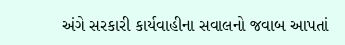અંગે સરકારી કાર્યવાહીના સવાલનો જવાબ આપતાં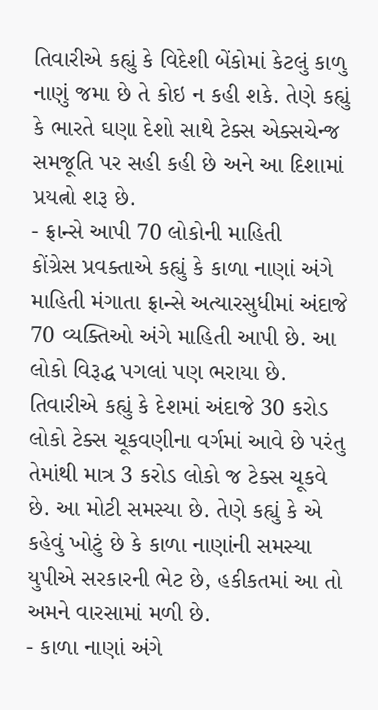તિવારીએ કહ્યું કે વિદેશી બેંકોમાં કેટલું કાળુ નાણું જમા છે તે કોઇ ન કહી શકે. તેણે કહ્યું કે ભારતે ઘણા દેશો સાથે ટેક્સ એક્સચેન્જ સમજૂતિ પર સહી કહી છે અને આ દિશામાં પ્રયત્નો શરૂ છે.
- ફ્રાન્સે આપી 70 લોકોની માહિતી
કોંગ્રેસ પ્રવક્તાએ કહ્યું કે કાળા નાણાં અંગે માહિતી મંગાતા ફ્રાન્સે અત્યારસુધીમાં અંદાજે 70 વ્યક્તિઓ અંગે માહિતી આપી છે. આ લોકો વિરૂદ્ધ પગલાં પણ ભરાયા છે. તિવારીએ કહ્યું કે દેશમાં અંદાજે 30 કરોડ લોકો ટેક્સ ચૂકવણીના વર્ગમાં આવે છે પરંતુ તેમાંથી માત્ર 3 કરોડ લોકો જ ટેક્સ ચૂકવે છે. આ મોટી સમસ્યા છે. તેણે કહ્યું કે એ કહેવું ખોટું છે કે કાળા નાણાંની સમસ્યા યુપીએ સરકારની ભેટ છે, હકીકતમાં આ તો અમને વારસામાં મળી છે.
- કાળા નાણાં અંગે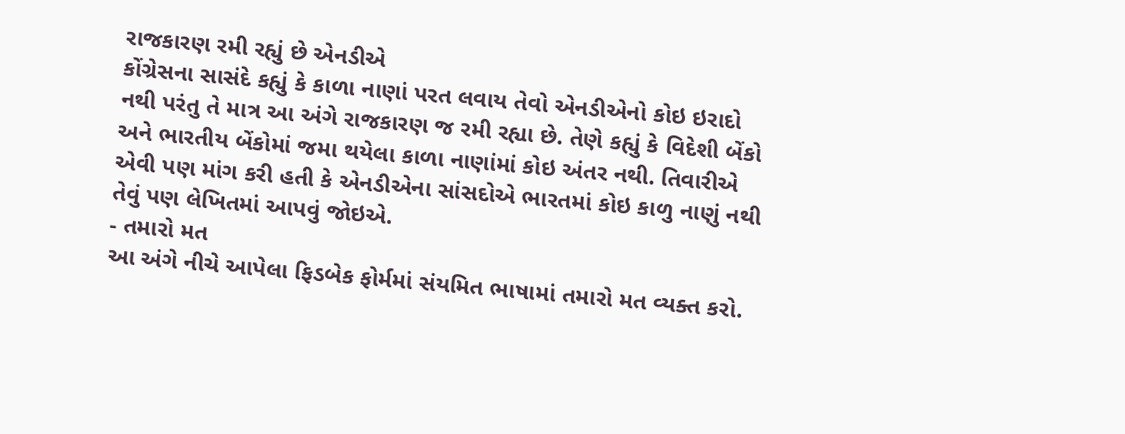રાજકારણ રમી રહ્યું છે એનડીએ
કોંગ્રેસના સાસંદે કહ્યું કે કાળા નાણાં પરત લવાય તેવો એનડીએનો કોઇ ઇરાદો નથી પરંતુ તે માત્ર આ અંગે રાજકારણ જ રમી રહ્યા છે. તેણે કહ્યું કે વિદેશી બેંકો અને ભારતીય બેંકોમાં જમા થયેલા કાળા નાણાંમાં કોઇ અંતર નથી. તિવારીએ એવી પણ માંગ કરી હતી કે એનડીએના સાંસદોએ ભારતમાં કોઇ કાળુ નાણું નથી તેવું પણ લેખિતમાં આપવું જોઇએ.
- તમારો મત
આ અંગે નીચે આપેલા ફિડબેક ફોર્મમાં સંયમિત ભાષામાં તમારો મત વ્યક્ત કરો.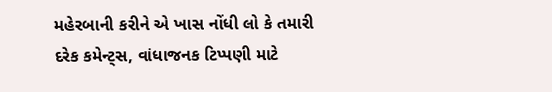મહેરબાની કરીને એ ખાસ નોંધી લો કે તમારી દરેક કમેન્ટ્સ, વાંધાજનક ટિપ્પણી માટે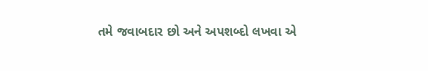તમે જવાબદાર છો અને અપશબ્દો લખવા એ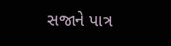સજાને પાત્ર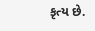કૃત્ય છે.